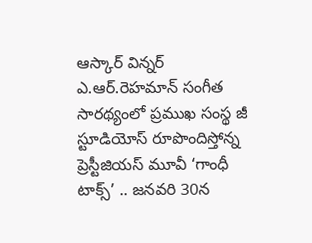ఆస్కార్ విన్నర్ ఎ.ఆర్.రెహమాన్ సంగీత సారథ్యంలో ప్రముఖ సంస్థ జీ స్టూడియోస్ రూపొందిస్తోన్న ప్రెస్టీజియస్ మూవీ ‘గాంధీ టాక్స్’ .. జనవరి 30న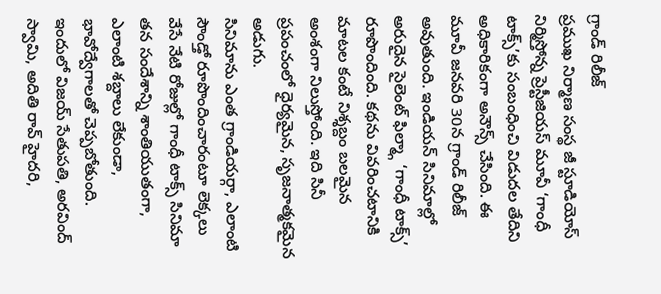గ్రాండ్ రిలీజ్
ప్రముఖ నిర్మాణ సంస్థ జీ స్టూడియోస్ నిర్మిస్తోన్న ప్రెస్టీజియస్ మూవీ ‘గాంధీ టాక్స్’కు సంబంధించి విడుదల తేదిని అధికారికంగా అనౌన్స్ చేసింది. ఈ మూవీ జనవరి 30న గ్రాండ్ రిలీజ్ అవుతుంది. ఇండియన్ సినిమాల్లో అరుదైన సైలెంట్ ఫిల్మ్గా ‘గాంధీ టాక్స్’ రూపొందింది. కథను వివరించటానికి మాటల కంటే నిశ్శబ్దం బలమైన అంశంగా నిలుస్తోంది. ఇది సినీ ప్రపంచంలో ధైర్యమైన, సృజనాత్మకమైన అడుగు.
సినిమాను ఎంత గ్రాండియర్గా, ఎలాంటి సౌండ్తో రూపొందించారంటూ లెక్కలు వేసే నేటి రోజుల్లో గాంధీ టాక్స్ సినిమా తన సందేశాన్ని శాంతియుతంగా, ఎలాంటి శబ్దాలు లేకుండా, భావోద్వేగాలతో చెప్పబోతుంది. ఇందులో విజయ్ సేతుపతి, అరవింద్ స్వామి, అదితి రావ్ హైదరి,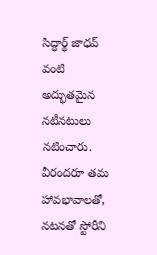సిద్ధార్థ్ జాధవ్ వంటి అద్భుతమైన నటీనటులు నటించారు. వీరందరూ తమ హావభావాలతో, నటనతో స్టోరీని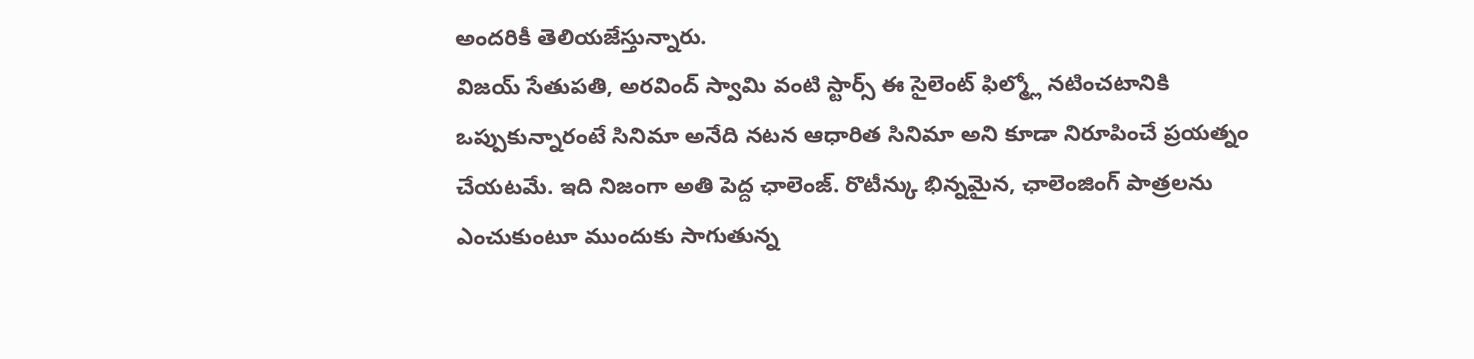అందరికీ తెలియజేస్తున్నారు.
విజయ్ సేతుపతి, అరవింద్ స్వామి వంటి స్టార్స్ ఈ సైలెంట్ ఫిల్మ్లో నటించటానికి ఒప్పుకున్నారంటే సినిమా అనేది నటన ఆధారిత సినిమా అని కూడా నిరూపించే ప్రయత్నం చేయటమే. ఇది నిజంగా అతి పెద్ద ఛాలెంజ్. రొటీన్కు భిన్నమైన, ఛాలెంజింగ్ పాత్రలను ఎంచుకుంటూ ముందుకు సాగుతున్న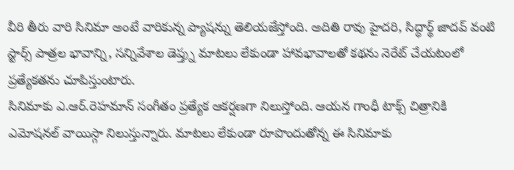వీరి తీరు వారి సినిమా అంటే వారికున్న ప్యాషన్ను తెలియజేస్తోంది. అదితి రావు హైదరి, సిద్ధార్థ్ జాదవ్ వంటి స్టార్స్ పాత్రల భావాన్ని, సన్నివేశాల డెప్త్ను మాటలు లేకుండా హావభావాలతో కథను నెరేట్ చేయటంలో ప్రత్యేకతను చూపిస్తుంటారు.
సినిమాకు ఎ.ఆర్.రెహమాన్ సంగీతం ప్రత్యేక ఆకర్షణగా నిలుస్తోంది. ఆయన గాంధీ టాక్స్ చిత్రానికి ఎమోషనల్ వాయిస్గా నిలుస్తున్నారు. మాటలు లేకుండా రూపొందుతోన్న ఈ సినిమాకు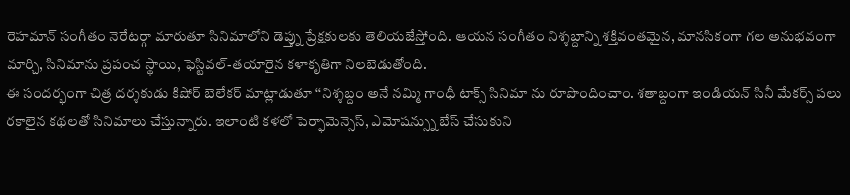రెహమాన్ సంగీతం నెరేటర్గా మారుతూ సినిమాలోని డెప్త్ను ప్రేక్షకులకు తెలియజేస్తోంది. ఆయన సంగీతం నిశ్శబ్దాన్ని శక్తివంతమైన, మానసికంగా గల అనుభవంగా మార్చి, సినిమాను ప్రపంచ స్థాయి, ఫెస్టివల్-తయారైన కళాకృతిగా నిలబెడుతోంది.
ఈ సందర్భంగా చిత్ర దర్శకుడు కిషోర్ బెలేకర్ మాట్లాడుతూ ‘‘నిశ్శబ్దం అనే నమ్మి గాంధీ టాక్స్ సినిమా ను రూపొందించాం. శతాబ్దంగా ఇండియన్ సినీ మేకర్స్ పలు రకాలైన కథలతో సినిమాలు చేస్తున్నారు. ఇలాంటి కళలో పెర్ఫామెన్సెస్, ఎమోషన్స్ను బేస్ చేసుకుని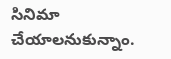సినిమా చేయాలనుకున్నాం.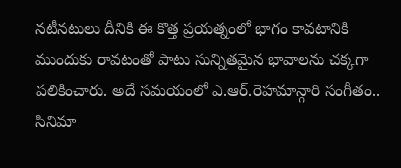నటీనటులు దీనికి ఈ కొత్త ప్రయత్నంలో భాగం కావటానికి ముందుకు రావటంతో పాటు సున్నితమైన భావాలను చక్కగా పలికించారు. అదే సమయంలో ఎ.ఆర్.రెహమాన్గారి సంగీతం.. సినిమా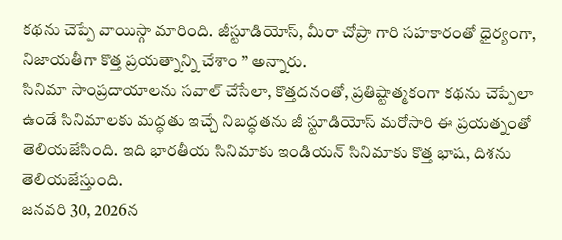కథను చెప్పే వాయిస్గా మారింది. జీస్టూడియోస్, మీరా చోప్రా గారి సహకారంతో ధైర్యంగా, నిజాయతీగా కొత్త ప్రయత్నాన్ని చేశాం ’’ అన్నారు.
సినిమా సాంప్రదాయాలను సవాల్ చేసేలా, కొత్తదనంతో, ప్రతిష్టాత్మకంగా కథను చెప్పేలా ఉండే సినిమాలకు మద్ధతు ఇచ్చే నిబద్ధతను జీ స్టూడియోస్ మరోసారి ఈ ప్రయత్నంతో తెలియజేసింది. ఇది భారతీయ సినిమాకు ఇండియన్ సినిమాకు కొత్త భాష, దిశను తెలియజేస్తుంది.
జనవరి 30, 2026న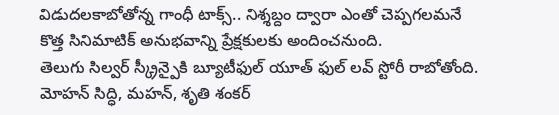విడుదలకాబోతోన్న గాంధీ టాక్స్.. నిశ్శబ్దం ద్వారా ఎంతో చెప్పగలమనే కొత్త సినిమాటిక్ అనుభవాన్ని ప్రేక్షకులకు అందించనుంది.
తెలుగు సిల్వర్ స్క్రీన్పైకి బ్యూటీఫుల్ యూత్ ఫుల్ లవ్ స్టోరీ రాబోతోంది. మోహన్ సిద్ధి, మహన్, శృతి శంకర్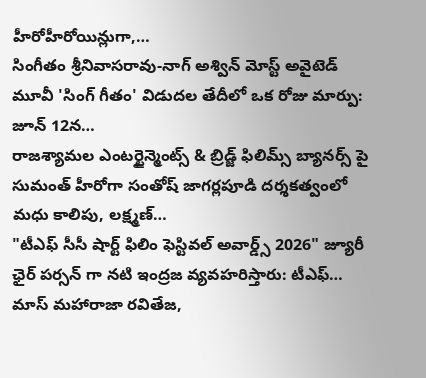హీరోహీరోయిన్లుగా,…
సింగీతం శ్రీనివాసరావు-నాగ్ అశ్విన్ మోస్ట్ అవైటెడ్ మూవీ 'సింగ్ గీతం' విడుదల తేదీలో ఒక రోజు మార్పు: జూన్ 12న…
రాజశ్యామల ఎంటర్టైన్మెంట్స్ & బ్రిడ్జ్ ఫిలిమ్స్ బ్యానర్స్ పై సుమంత్ హీరోగా సంతోష్ జాగర్లపూడి దర్శకత్వంలో మధు కాలిపు, లక్ష్మణ్…
"టీఎఫ్ సీసీ షార్ట్ ఫిలిం ఫెస్టివల్ అవార్డ్స్ 2026" జ్యూరీ ఛైర్ పర్సన్ గా నటి ఇంద్రజ వ్యవహరిస్తారు: టీఎఫ్…
మాస్ మహారాజా రవితేజ,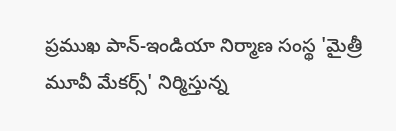ప్రముఖ పాన్-ఇండియా నిర్మాణ సంస్థ 'మైత్రీ మూవీ మేకర్స్' నిర్మిస్తున్న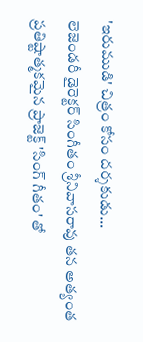'ఇరుముడి' చిత్రం కోసం దర్శకుడు…
లెజెండరీ డైరెక్టర్ సింగీతం శ్రీనివాసరావు తన అత్యంత ప్రతిష్టాత్మకమైన ప్రాజెక్ట్ 'సింగ్ గీతం' తో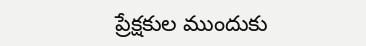ప్రేక్షకుల ముందుకు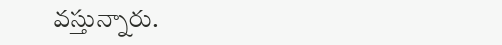వస్తున్నారు.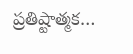ప్రతిష్టాత్మక…